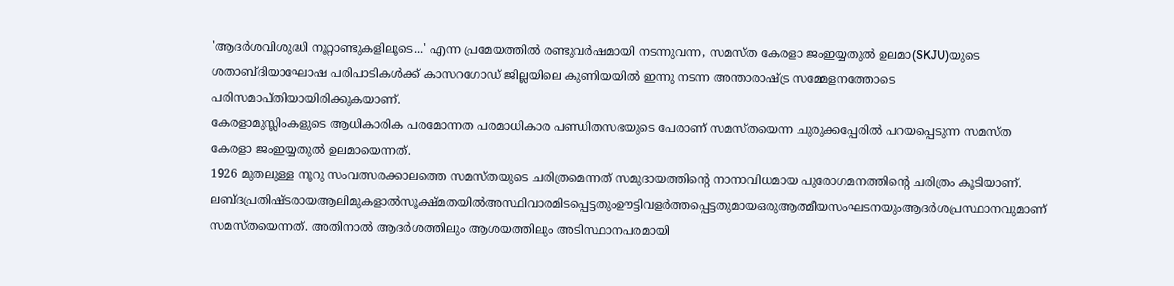'ആദർശവിശുദ്ധി നൂറ്റാണ്ടുകളിലൂടെ...' എന്ന പ്രമേയത്തിൽ രണ്ടുവർഷമായി നടന്നുവന്ന, സമസ്ത കേരളാ ജംഇയ്യതുൽ ഉലമാ(SKJU)യുടെ ശതാബ്ദിയാഘോഷ പരിപാടികൾക്ക് കാസറഗോഡ് ജില്ലയിലെ കുണിയയിൽ ഇന്നു നടന്ന അന്താരാഷ്ട്ര സമ്മേളനത്തോടെ പരിസമാപ്തിയായിരിക്കുകയാണ്.
കേരളാമുസ്ലിംകളുടെ ആധികാരിക പരമോന്നത പരമാധികാര പണ്ഡിതസഭയുടെ പേരാണ് സമസ്തയെന്ന ചുരുക്കപ്പേരിൽ പറയപ്പെടുന്ന സമസ്ത കേരളാ ജംഇയ്യതുൽ ഉലമായെന്നത്.
1926 മുതലുള്ള നൂറു സംവത്സരക്കാലത്തെ സമസ്തയുടെ ചരിത്രമെന്നത് സമുദായത്തിൻ്റെ നാനാവിധമായ പുരോഗമനത്തിൻ്റെ ചരിത്രം കൂടിയാണ്.
ലബ്ദപ്രതിഷ്ടരായആലിമുകളാൽസൂക്ഷ്മതയിൽഅസ്ഥിവാരമിടപ്പെട്ടതുംഊട്ടിവളർത്തപ്പെട്ടതുമായഒരുആത്മീയസംഘടനയുംആദർശപ്രസ്ഥാനവുമാണ് സമസ്തയെന്നത്. അതിനാൽ ആദർശത്തിലും ആശയത്തിലും അടിസ്ഥാനപരമായി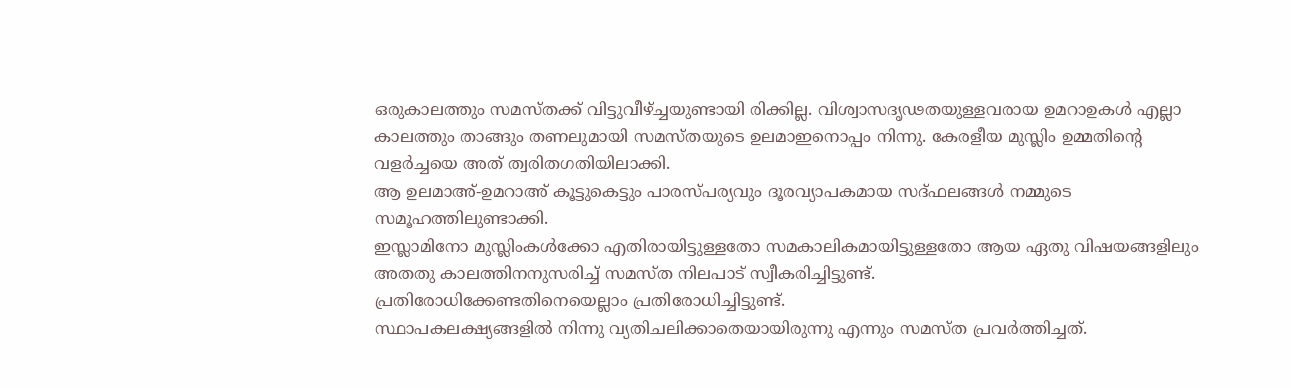ഒരുകാലത്തും സമസ്തക്ക് വിട്ടുവീഴ്ച്ചയുണ്ടായി രിക്കില്ല. വിശ്വാസദൃഢതയുള്ളവരായ ഉമറാഉകൾ എല്ലാ കാലത്തും താങ്ങും തണലുമായി സമസ്തയുടെ ഉലമാഇനൊപ്പം നിന്നു. കേരളീയ മുസ്ലിം ഉമ്മതിൻ്റെ വളർച്ചയെ അത് ത്വരിതഗതിയിലാക്കി.
ആ ഉലമാഅ്-ഉമറാഅ് കൂട്ടുകെട്ടും പാരസ്പര്യവും ദൂരവ്യാപകമായ സദ്ഫലങ്ങൾ നമ്മുടെ സമൂഹത്തിലുണ്ടാക്കി.
ഇസ്ലാമിനോ മുസ്ലിംകൾക്കോ എതിരായിട്ടുള്ളതോ സമകാലികമായിട്ടുള്ളതോ ആയ ഏതു വിഷയങ്ങളിലും അതതു കാലത്തിനനുസരിച്ച് സമസ്ത നിലപാട് സ്വീകരിച്ചിട്ടുണ്ട്.
പ്രതിരോധിക്കേണ്ടതിനെയെല്ലാം പ്രതിരോധിച്ചിട്ടുണ്ട്.
സ്ഥാപകലക്ഷ്യങ്ങളിൽ നിന്നു വ്യതിചലിക്കാതെയായിരുന്നു എന്നും സമസ്ത പ്രവർത്തിച്ചത്.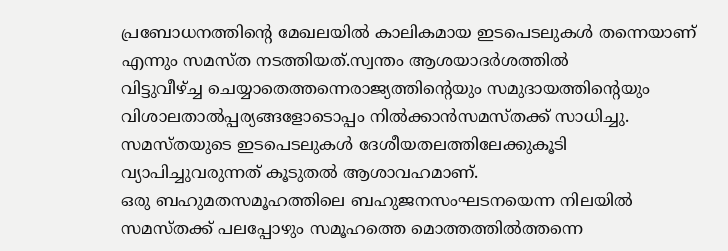പ്രബോധനത്തിൻ്റെ മേഖലയിൽ കാലികമായ ഇടപെടലുകൾ തന്നെയാണ് എന്നും സമസ്ത നടത്തിയത്.സ്വന്തം ആശയാദർശത്തിൽ
വിട്ടുവീഴ്ച്ച ചെയ്യാതെത്തന്നെരാജ്യത്തിൻ്റെയും സമുദായത്തിൻ്റെയും വിശാലതാൽപ്പര്യങ്ങളോടൊപ്പം നിൽക്കാൻസമസ്തക്ക് സാധിച്ചു.
സമസ്തയുടെ ഇടപെടലുകൾ ദേശീയതലത്തിലേക്കുകൂടി വ്യാപിച്ചുവരുന്നത് കൂടുതൽ ആശാവഹമാണ്.
ഒരു ബഹുമതസമൂഹത്തിലെ ബഹുജനസംഘടനയെന്ന നിലയിൽ സമസ്തക്ക് പലപ്പോഴും സമൂഹത്തെ മൊത്തത്തിൽത്തന്നെ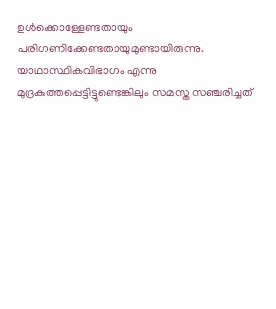ഉൾക്കൊള്ളേണ്ടതായും പരിഗണിക്കേണ്ടതായുമുണ്ടായിരുന്നു.
യാഥാസ്ഥികവിഭാഗം എന്നു മുദ്രകുത്തപ്പെട്ടിട്ടുണ്ടെങ്കിലും സമസ്ത സഞ്ചരിച്ചത്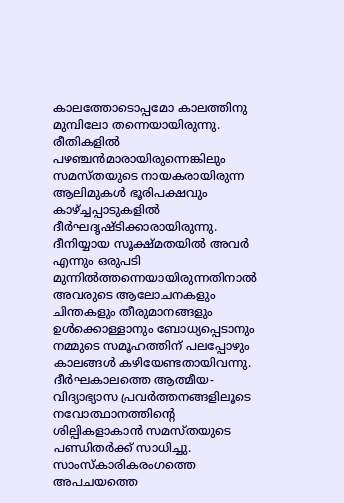കാലത്തോടൊപ്പമോ കാലത്തിനു മുമ്പിലോ തന്നെയായിരുന്നു.
രീതികളിൽ പഴഞ്ചൻമാരായിരുന്നെങ്കിലും സമസ്തയുടെ നായകരായിരുന്ന ആലിമുകൾ ഭൂരിപക്ഷവും കാഴ്ച്ചപ്പാടുകളിൽ ദീർഘദൃഷ്ടിക്കാരായിരുന്നു. ദീനിയ്യായ സൂക്ഷ്മതയിൽ അവർ എന്നും ഒരുപടി മുന്നിൽത്തന്നെയായിരുന്നതിനാൽ അവരുടെ ആലോചനകളും ചിന്തകളും തീരുമാനങ്ങളും ഉൾക്കൊള്ളാനും ബോധ്യപ്പെടാനും നമ്മുടെ സമൂഹത്തിന് പലപ്പോഴും കാലങ്ങൾ കഴിയേണ്ടതായിവന്നു. ദീർഘകാലത്തെ ആത്മീയ-വിദ്യാഭ്യാസ പ്രവർത്തനങ്ങളിലൂടെ
നവോത്ഥാനത്തിൻ്റെ ശില്പികളാകാൻ സമസ്തയുടെ പണ്ഡിതർക്ക് സാധിച്ചു.
സാംസ്കാരികരംഗത്തെ അപചയത്തെ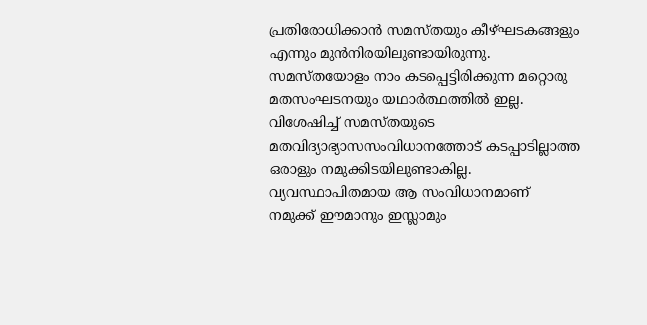പ്രതിരോധിക്കാൻ സമസ്തയും കീഴ്ഘടകങ്ങളും എന്നും മുൻനിരയിലുണ്ടായിരുന്നു.
സമസ്തയോളം നാം കടപ്പെട്ടിരിക്കുന്ന മറ്റൊരു മതസംഘടനയും യഥാർത്ഥത്തിൽ ഇല്ല.
വിശേഷിച്ച് സമസ്തയുടെ മതവിദ്യാഭ്യാസസംവിധാനത്തോട് കടപ്പാടില്ലാത്ത ഒരാളും നമുക്കിടയിലുണ്ടാകില്ല.
വ്യവസ്ഥാപിതമായ ആ സംവിധാനമാണ്
നമുക്ക് ഈമാനും ഇസ്ലാമും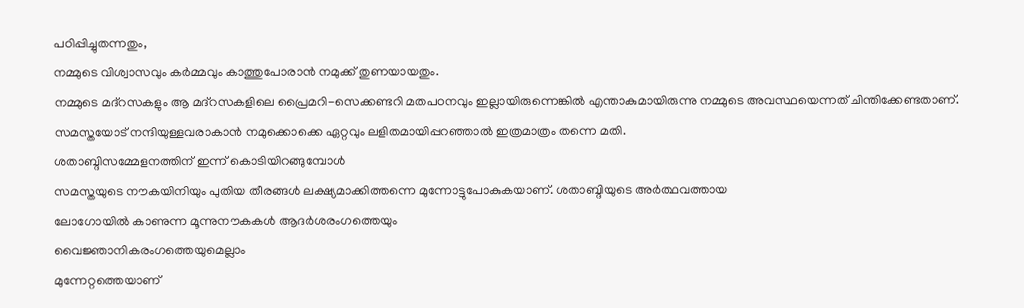പഠിപ്പിച്ചുതന്നതും,
നമ്മുടെ വിശ്വാസവും കർമ്മവും കാത്തുപോരാൻ നമുക്ക് തുണയായതും.
നമ്മുടെ മദ്റസകളും ആ മദ്റസകളിലെ പ്രൈമറി-സെക്കണ്ടറി മതപഠനവും ഇല്ലായിരുന്നെങ്കിൽ എന്താകുമായിരുന്നു നമ്മുടെ അവസ്ഥയെന്നത് ചിന്തിക്കേണ്ടതാണ്.
സമസ്തയോട് നന്ദിയുള്ളവരാകാൻ നമുക്കൊക്കെ ഏറ്റവും ലളിതമായിപ്പറഞ്ഞാൽ ഇത്രമാത്രം തന്നെ മതി.
ശതാബ്ദിസമ്മേളനത്തിന് ഇന്ന് കൊടിയിറങ്ങുമ്പോൾ
സമസ്തയുടെ നൗകയിനിയും പുതിയ തീരങ്ങൾ ലക്ഷ്യമാക്കിത്തന്നെ മുന്നോട്ടുപോകുകയാണ്. ശതാബ്ദിയുടെ അർത്ഥവത്തായ
ലോഗോയിൽ കാണുന്ന മൂന്നുനൗകകൾ ആദർശരംഗത്തെയും
വൈജ്ഞാനികരംഗത്തെയുമെല്ലാം
മുന്നേറ്റത്തെയാണ്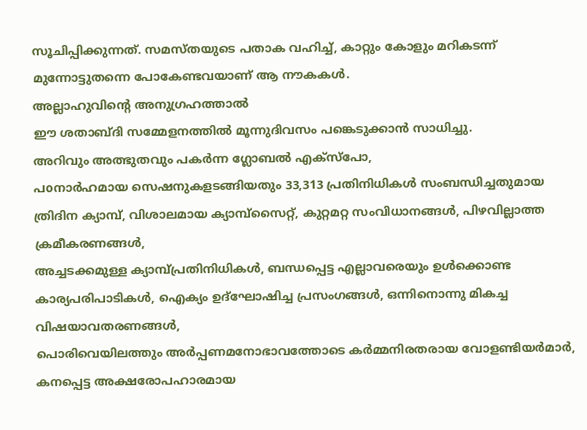സൂചിപ്പിക്കുന്നത്. സമസ്തയുടെ പതാക വഹിച്ച്, കാറ്റും കോളും മറികടന്ന് മുന്നോട്ടുതന്നെ പോകേണ്ടവയാണ് ആ നൗകകൾ.
അല്ലാഹുവിൻ്റെ അനുഗ്രഹത്താൽ
ഈ ശതാബ്ദി സമ്മേളനത്തിൽ മൂന്നുദിവസം പങ്കെടുക്കാൻ സാധിച്ചു.
അറിവും അത്ഭുതവും പകർന്ന ഗ്ലോബൽ എക്സ്പോ,
പoനാർഹമായ സെഷനുകളടങ്ങിയതും 33,313 പ്രതിനിധികൾ സംബന്ധിച്ചതുമായ ത്രിദിന ക്യാമ്പ്, വിശാലമായ ക്യാമ്പ്സൈറ്റ്, കുറ്റമറ്റ സംവിധാനങ്ങൾ, പിഴവില്ലാത്ത ക്രമീകരണങ്ങൾ,
അച്ചടക്കമുള്ള ക്യാമ്പ്പ്രതിനിധികൾ, ബന്ധപ്പെട്ട എല്ലാവരെയും ഉൾക്കൊണ്ട കാര്യപരിപാടികൾ, ഐക്യം ഉദ്ഘോഷിച്ച പ്രസംഗങ്ങൾ, ഒന്നിനൊന്നു മികച്ച വിഷയാവതരണങ്ങൾ,
പൊരിവെയിലത്തും അർപ്പണമനോഭാവത്തോടെ കർമ്മനിരതരായ വോളണ്ടിയർമാർ, കനപ്പെട്ട അക്ഷരോപഹാരമായ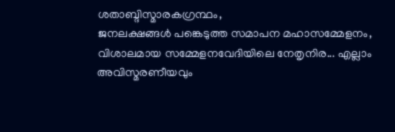ശതാബ്ദിസ്മാരകഗ്രന്ഥം,
ജനലക്ഷങ്ങൾ പങ്കെടുത്ത സമാപന മഹാസമ്മേളനം, വിശാലമായ സമ്മേളനവേദിയിലെ നേതൃനിര... എല്ലാം അവിസ്മരണീയവും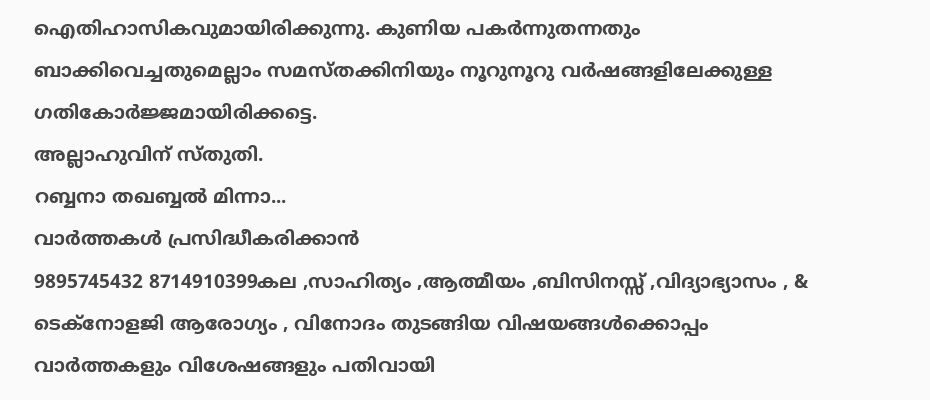ഐതിഹാസികവുമായിരിക്കുന്നു. കുണിയ പകർന്നുതന്നതും ബാക്കിവെച്ചതുമെല്ലാം സമസ്തക്കിനിയും നൂറുനൂറു വർഷങ്ങളിലേക്കുള്ള ഗതികോർജ്ജമായിരിക്കട്ടെ.
അല്ലാഹുവിന് സ്തുതി.
റബ്ബനാ തഖബ്ബൽ മിന്നാ...
വാർത്തകൾ പ്രസിദ്ധീകരിക്കാൻ
9895745432 8714910399കല ,സാഹിത്യം ,ആത്മീയം ,ബിസിനസ്സ് ,വിദ്യാഭ്യാസം , & ടെക്നോളജി ആരോഗ്യം , വിനോദം തുടങ്ങിയ വിഷയങ്ങൾക്കൊപ്പം വാർത്തകളും വിശേഷങ്ങളും പതിവായി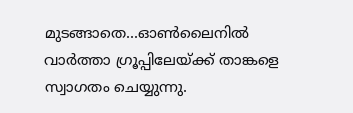മുടങ്ങാതെ...ഓൺലൈനിൽ വാർത്താ ഗ്രൂപ്പിലേയ്ക്ക് താങ്കളെ സ്വാഗതം ചെയ്യുന്നു.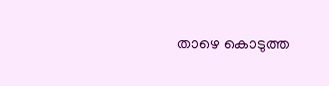താഴെ കൊടുത്ത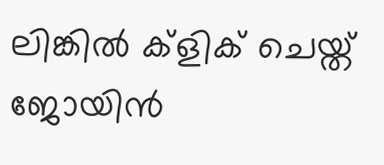ലിങ്കിൽ ക്ളിക് ചെയ്ത് ജോയിൻ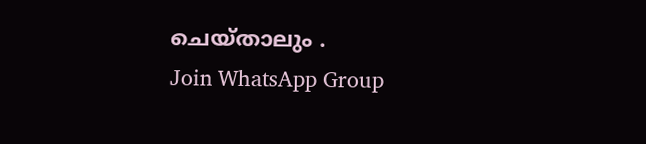ചെയ്താലും .
Join WhatsApp Group